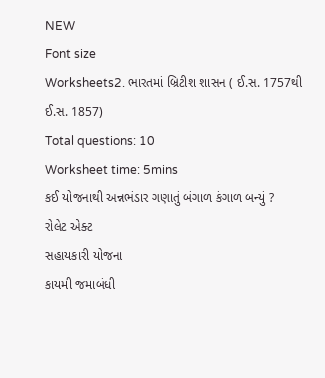NEW
Font size
Worksheets2. ભારતમાં બ્રિટીશ શાસન ( ઈ.સ. 1757થી ઈ.સ. 1857)
Total questions: 10
Worksheet time: 5mins
કઈ યોજનાથી અન્નભંડાર ગણાતું બંગાળ કંગાળ બન્યું ?
રોલેટ એક્ટ
સહાયકારી યોજના
કાયમી જમાબંધી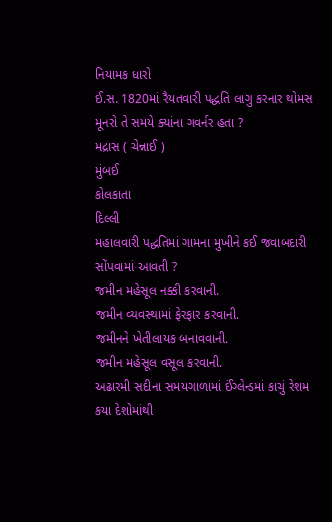નિયામક ધારો
ઈ.સ. 1820માં રૈયતવારી પદ્ધતિ લાગુ કરનાર થોમસ મૂનરો તે સમયે ક્યાંના ગવર્નર હતા ?
મદ્રાસ ( ચેન્નાઈ )
મુંબઈ
કોલકાતા
દિલ્લી
મહાલવારી પદ્ધતિમાં ગામના મુખીને કઈ જવાબદારી સોંપવામાં આવતી ?
જમીન મહેસૂલ નક્કી કરવાની.
જમીન વ્યવસ્થામાં ફેરફાર કરવાની.
જમીનને ખેતીલાયક બનાવવાની.
જમીન મહેસૂલ વસૂલ કરવાની.
અઢારમી સદીના સમયગાળામાં ઈંગ્લેન્ડમાં કાચું રેશમ કયા દેશોમાંથી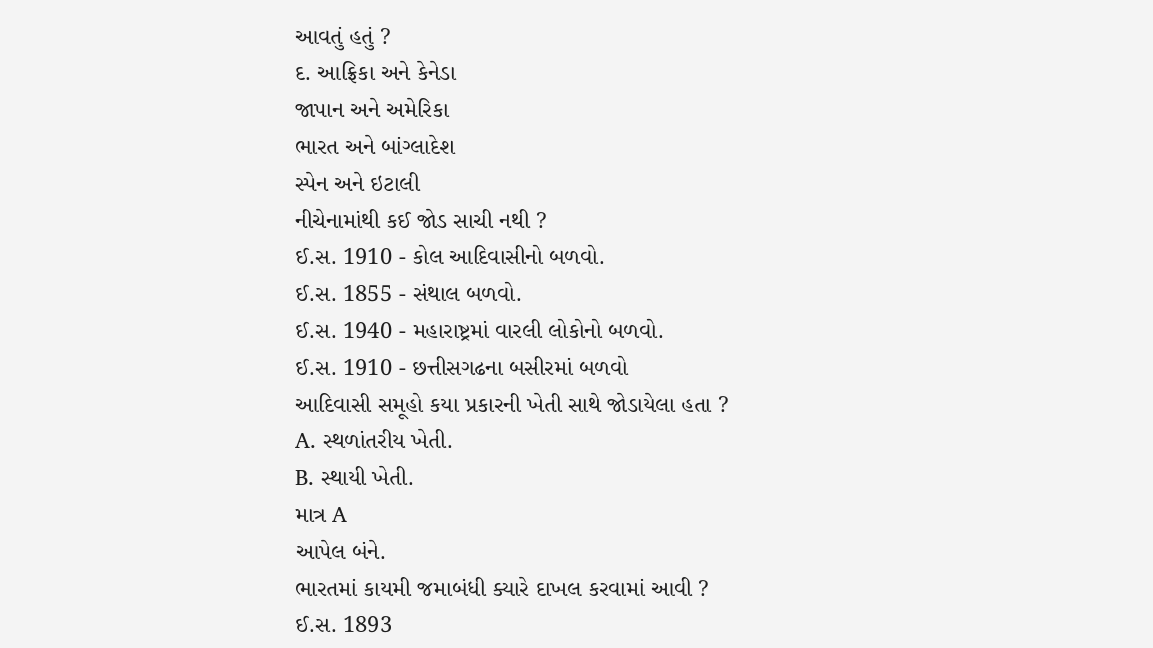આવતું હતું ?
દ. આફ્રિકા અને કેનેડા
જાપાન અને અમેરિકા
ભારત અને બાંગ્લાદેશ
સ્પેન અને ઇટાલી
નીચેનામાંથી કઈ જોડ સાચી નથી ?
ઈ.સ. 1910 - કોલ આદિવાસીનો બળવો.
ઈ.સ. 1855 - સંથાલ બળવો.
ઈ.સ. 1940 - મહારાષ્ટ્રમાં વારલી લોકોનો બળવો.
ઈ.સ. 1910 - છત્તીસગઢના બસીરમાં બળવો
આદિવાસી સમૂહો કયા પ્રકારની ખેતી સાથે જોડાયેલા હતા ?
A. સ્થળાંતરીય ખેતી.
B. સ્થાયી ખેતી.
માત્ર A
આપેલ બંને.
ભારતમાં કાયમી જમાબંધી ક્યારે દાખલ કરવામાં આવી ?
ઈ.સ. 1893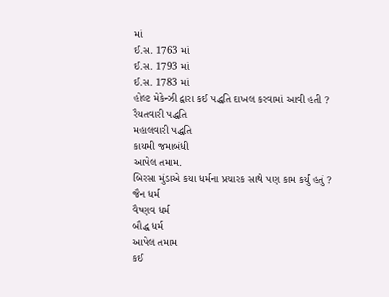માં
ઈ.સ. 1763 માં
ઈ.સ. 1793 માં
ઈ.સ. 1783 માં
હોલ્ટ મેકેન્ઝી દ્વારા કઈ પદ્ધતિ દાખલ કરવામાં આવી હતી ?
રૈયતવારી પદ્ધતિ
મહાલવારી પદ્ધતિ
કાયમી જમાબંધી
આપેલ તમામ.
બિરસા મુંડાએ કયા ધર્મના પ્રચારક સાથે પણ કામ કર્યું હતું ?
જૈન ધર્મ
વૈષ્ણવ ધર્મ
બૌદ્ધ ધર્મ
આપેલ તમામ
કઈ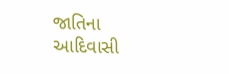જાતિના આદિવાસી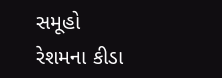સમૂહો રેશમના કીડા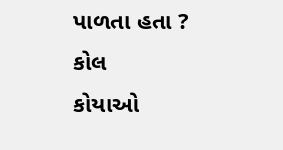પાળતા હતા ?
કોલ
કોયાઓ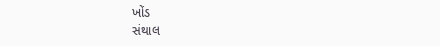ખોંડ
સંથાલ